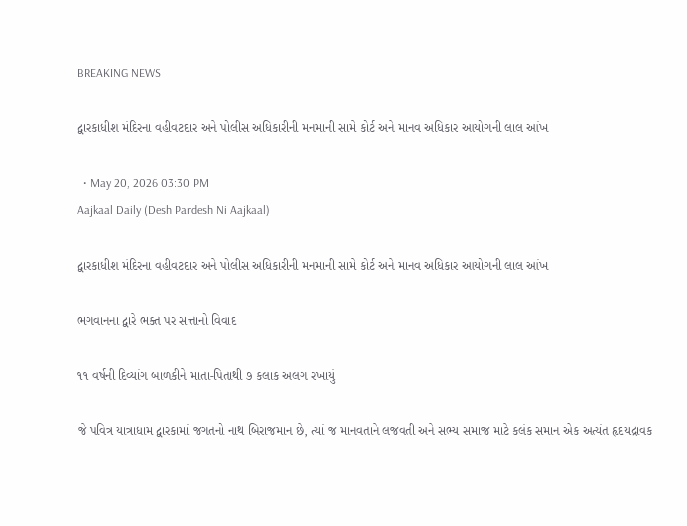BREAKING NEWS

દ્વારકાધીશ મંદિરના વહીવટદાર અને પોલીસ અધિકારીની મનમાની સામે કોર્ટ અને માનવ અધિકાર આયોગની લાલ આંખ

  • May 20, 2026 03:30 PM
Aajkaal Daily (Desh Pardesh Ni Aajkaal)

દ્વારકાધીશ મંદિરના વહીવટદાર અને પોલીસ અધિકારીની મનમાની સામે કોર્ટ અને માનવ અધિકાર આયોગની લાલ આંખ

ભગવાનના દ્વારે ભક્ત પર સત્તાનો વિવાદ

૧૧ વર્ષની દિવ્યાંગ બાળકીને માતા-પિતાથી ૭ કલાક અલગ રખાયું

જે પવિત્ર યાત્રાધામ દ્વારકામાં જગતનો નાથ બિરાજમાન છે, ત્યાં જ માનવતાને લજવતી અને સભ્ય સમાજ માટે કલંક સમાન એક અત્યંત હૃદયદ્રાવક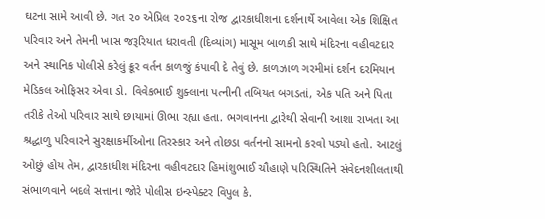ઘટના સામે આવી છે. ગત ૨૦ એપ્રિલ ૨૦૨૬ના રોજ દ્વારકાધીશના દર્શનાર્થે આવેલા એક શિક્ષિત પરિવાર અને તેમની ખાસ જરૂરિયાત ધરાવતી (દિવ્યાંગ) માસૂમ બાળકી સાથે મંદિરના વહીવટદાર અને સ્થાનિક પોલીસે કરેલું ક્રૂર વર્તન કાળજું કંપાવી દે તેવું છે. કાળઝાળ ગરમીમાં દર્શન દરમિયાન મેડિકલ ઓફિસર એવા ડો. વિવેકભાઈ શુક્લાના પત્નીની તબિયત બગડતાં, એક પતિ અને પિતા તરીકે તેઓ પરિવાર સાથે છાયામાં ઊભા રહ્યા હતા. ભગવાનના દ્વારેથી સેવાની આશા રાખતા આ શ્રદ્ધાળુ પરિવારને સુરક્ષાકર્મીઓના તિરસ્કાર અને તોછડા વર્તનનો સામનો કરવો પડ્યો હતો. આટલું ઓછું હોય તેમ, દ્વારકાધીશ મંદિરના વહીવટદાર હિમાંશુભાઈ ચૌહાણે પરિસ્થિતિને સંવેદનશીલતાથી સંભાળવાને બદલે સત્તાના જોરે પોલીસ ઇન્સ્પેક્ટર વિપુલ કે.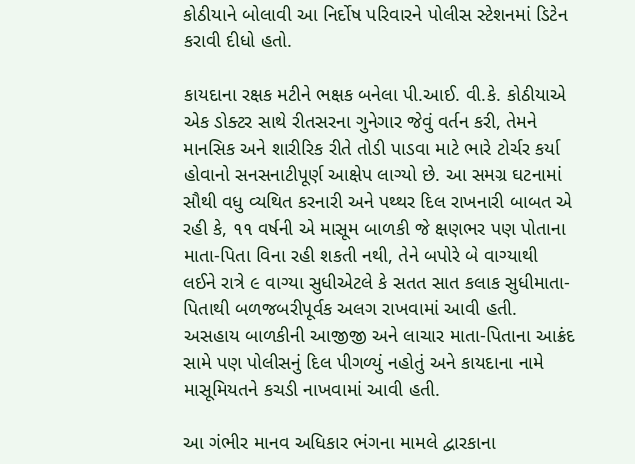કોઠીયાને બોલાવી આ નિર્દોષ પરિવારને પોલીસ સ્ટેશનમાં ડિટેન કરાવી દીધો હતો.

કાયદાના રક્ષક મટીને ભક્ષક બનેલા પી.આઈ. વી.કે. કોઠીયાએ એક ડોક્ટર સાથે રીતસરના ગુનેગાર જેવું વર્તન કરી, તેમને માનસિક અને શારીરિક રીતે તોડી પાડવા માટે ભારે ટોર્ચર કર્યા હોવાનો સનસનાટીપૂર્ણ આક્ષેપ લાગ્યો છે. આ સમગ્ર ઘટનામાં સૌથી વધુ વ્યથિત કરનારી અને પથ્થર દિલ રાખનારી બાબત એ રહી કે, ૧૧ વર્ષની એ માસૂમ બાળકી જે ક્ષણભર પણ પોતાના માતા-પિતા વિના રહી શકતી નથી, તેને બપોરે બે વાગ્યાથી લઈને રાત્રે ૯ વાગ્યા સુધીએટલે કે સતત સાત કલાક સુધીમાતા-પિતાથી બળજબરીપૂર્વક અલગ રાખવામાં આવી હતી. અસહાય બાળકીની આજીજી અને લાચાર માતા-પિતાના આક્રંદ સામે પણ પોલીસનું દિલ પીગળ્યું નહોતું અને કાયદાના નામે માસૂમિયતને કચડી નાખવામાં આવી હતી.

આ ગંભીર માનવ અધિકાર ભંગના મામલે દ્વારકાના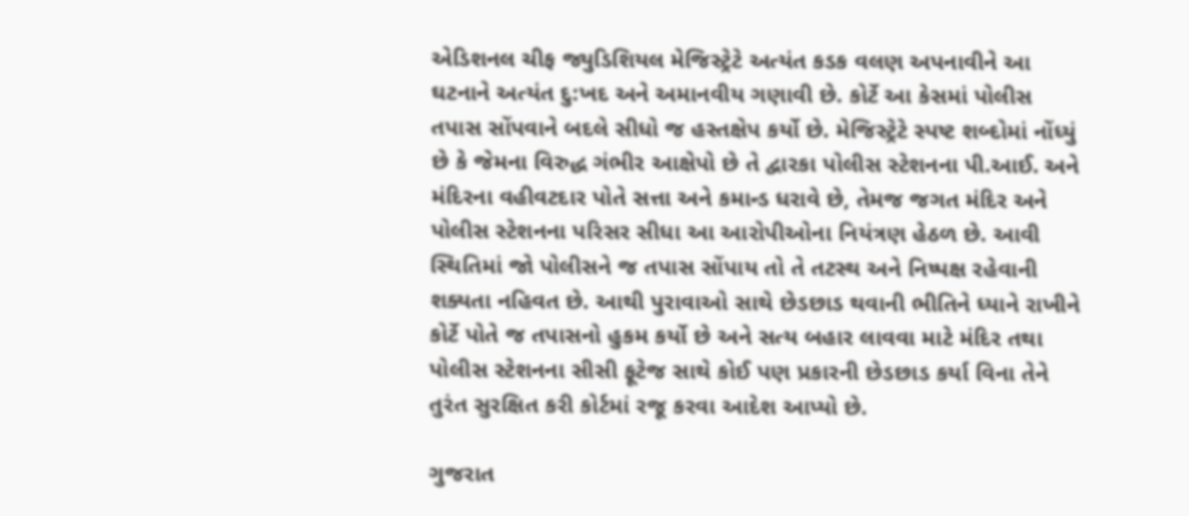એડિશનલ ચીફ જ્યુડિશિયલ મેજિસ્ટ્રેટે અત્યંત કડક વલણ અપનાવીને આ ઘટનાને અત્યંત દુ:ખદ અને અમાનવીય ગણાવી છે. કોર્ટે આ કેસમાં પોલીસ તપાસ સોંપવાને બદલે સીધો જ હસ્તક્ષેપ કર્યો છે. મેજિસ્ટ્રેટે સ્પષ્ટ શબ્દોમાં નોંધ્યું છે કે જેમના વિરુદ્ધ ગંભીર આક્ષેપો છે તે દ્વારકા પોલીસ સ્ટેશનના પી.આઈ. અને મંદિરના વહીવટદાર પોતે સત્તા અને કમાન્ડ ધરાવે છે, તેમજ જગત મંદિર અને પોલીસ સ્ટેશનના પરિસર સીધા આ આરોપીઓના નિયંત્રણ હેઠળ છે. આવી સ્થિતિમાં જો પોલીસને જ તપાસ સોંપાય તો તે તટસ્થ અને નિષ્પક્ષ રહેવાની શક્યતા નહિવત છે. આથી પુરાવાઓ સાથે છેડછાડ થવાની ભીતિને ધ્યાને રાખીને કોર્ટે પોતે જ તપાસનો હુકમ કર્યો છે અને સત્ય બહાર લાવવા માટે મંદિર તથા પોલીસ સ્ટેશનના સીસી ફૂટેજ સાથે કોઈ પણ પ્રકારની છેડછાડ કર્યા વિના તેને તુરંત સુરક્ષિત કરી કોર્ટમાં રજૂ કરવા આદેશ આપ્યો છે.

ગુજરાત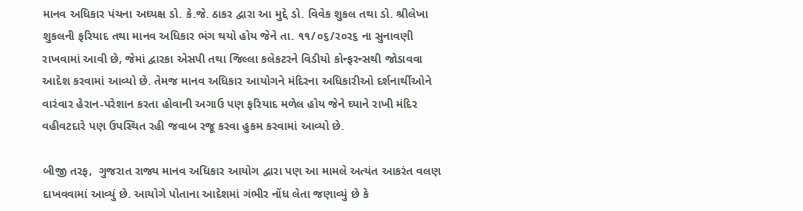માનવ અધિકાર પંચના અઘ્યક્ષ ડો. કે.જે. ઠાકર દ્વારા આ મુદ્દે ડો. વિવેક શુકલ તથા ડો. શ્રીલેખા શુકલની ફરિયાદ તથા માનવ અધિકાર ભંગ થયો હોય જેને તા. ૧૧/૦૬/ર૦ર૬ ના સુનાવણી રાખવામાં આવી છે, જેમાં દ્વારકા એસપી તથા જિલ્લા કલેકટરને વિડીયો કોન્ફરન્સથી જોડાવવા આદેશ કરવામાં આવ્યો છે. તેમજ માનવ અધિકાર આયોગને મંદિરના અધિકારીઓ દર્શનાર્થીઓને વારંવાર હેરાન-પરેશાન કરતા હોવાની અગાઉ પણ ફરિયાદ મળેલ હોય જેને ઘ્યાને રાખી મંદિર વહીવટદારે પણ ઉપસ્થિત રહી જવાબ રજૂ કરવા હુકમ કરવામાં આવ્યો છે.

બીજી તરફ,  ગુજરાત રાજ્ય માનવ અધિકાર આયોગ દ્વારા પણ આ મામલે અત્યંત આકરંત વલણ દાખવવામાં આવ્યું છે. આયોગે પોતાના આદેશમાં ગંભીર નોંધ લેતા જણાવ્યું છે કે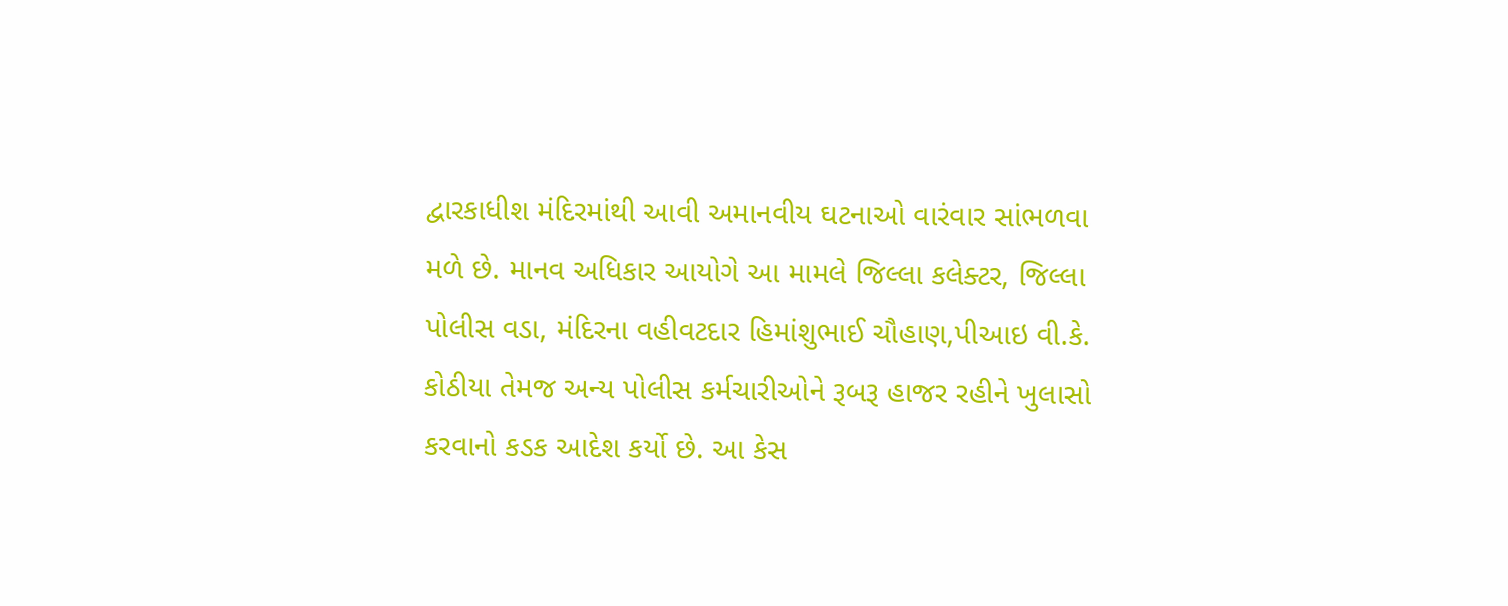દ્વારકાધીશ મંદિરમાંથી આવી અમાનવીય ઘટનાઓ વારંવાર સાંભળવા મળે છે. માનવ અધિકાર આયોગે આ મામલે જિલ્લા કલેક્ટર, જિલ્લા પોલીસ વડા, મંદિરના વહીવટદાર હિમાંશુભાઈ ચૌહાણ,પીઆઇ વી.કે. કોઠીયા તેમજ અન્ય પોલીસ કર્મચારીઓને રૂબરૂ હાજર રહીને ખુલાસો કરવાનો કડક આદેશ કર્યો છે. આ કેસ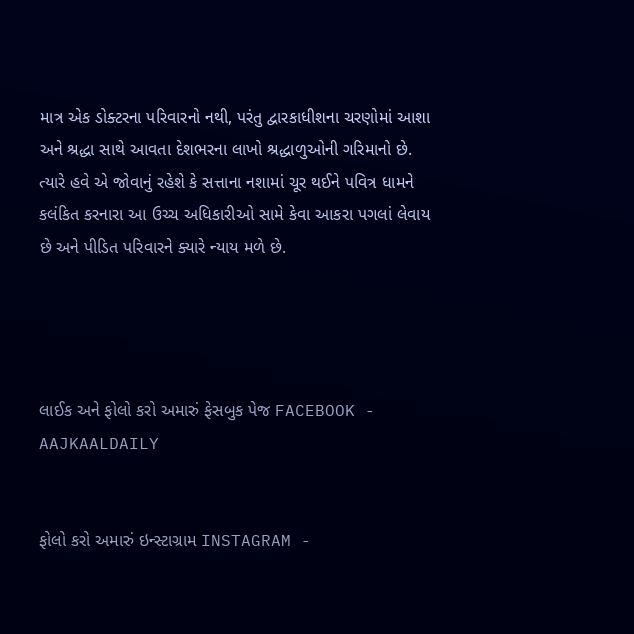માત્ર એક ડોક્ટરના પરિવારનો નથી, પરંતુ દ્વારકાધીશના ચરણોમાં આશા અને શ્રદ્ધા સાથે આવતા દેશભરના લાખો શ્રદ્ધાળુઓની ગરિમાનો છે. ત્યારે હવે એ જોવાનું રહેશે કે સત્તાના નશામાં ચૂર થઈને પવિત્ર ધામને કલંકિત કરનારા આ ઉચ્ચ અધિકારીઓ સામે કેવા આકરા પગલાં લેવાય છે અને પીડિત પરિવારને ક્યારે ન્યાય મળે છે.




લાઈક અને ફોલો કરો અમારું ફેસબુક પેજ FACEBOOK - AAJKAALDAILY


ફોલો કરો અમારું ઇન્સ્ટાગ્રામ INSTAGRAM -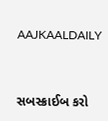AAJKAALDAILY


સબસ્ક્રાઈબ કરો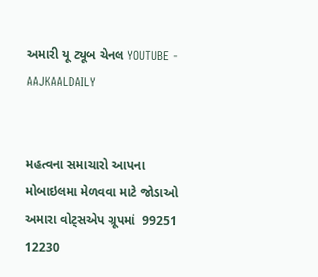અમારી યૂ ટ્યૂબ ચેનલ YOUTUBE - AAJKAALDAILY


મહત્વના સમાચારો આપના મોબાઇલમા મેળવવા માટે જોડાઓ અમારા વોટ્સએપ ગ્રૂપમાં  99251 12230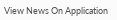View News On Application